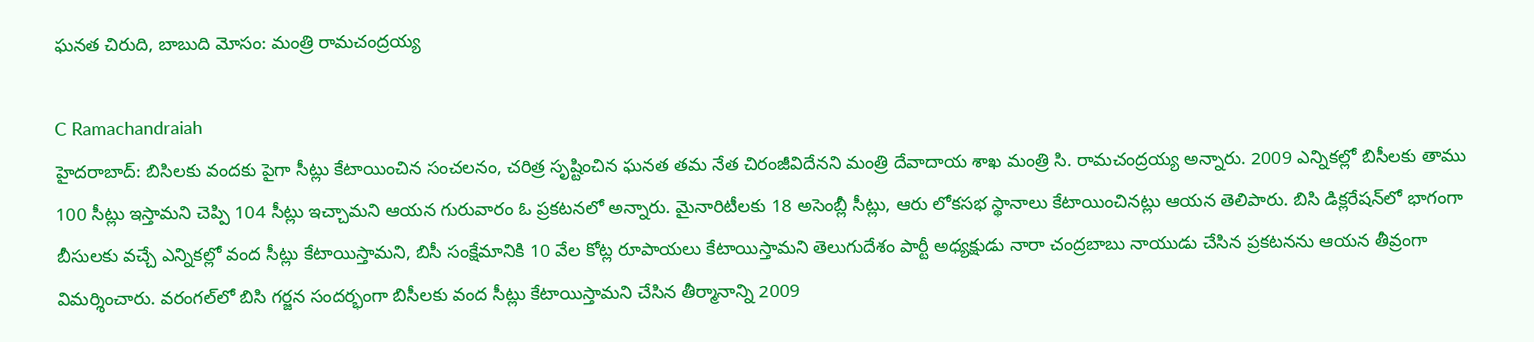ఘనత చిరుది, బాబుది మోసం: మంత్రి రామచంద్రయ్య

C Ramachandraiah
హైదరాబాద్: బిసిలకు వందకు పైగా సీట్లు కేటాయించిన సంచలనం, చరిత్ర సృష్టించిన ఘనత తమ నేత చిరంజీవిదేనని మంత్రి దేవాదాయ శాఖ మంత్రి సి. రామచంద్రయ్య అన్నారు. 2009 ఎన్నికల్లో బిసీలకు తాము 100 సీట్లు ఇస్తామని చెప్పి 104 సీట్లు ఇచ్చామని ఆయన గురువారం ఓ ప్రకటనలో అన్నారు. మైనారిటీలకు 18 అసెంబ్లీ సీట్లు, ఆరు లోకసభ స్థానాలు కేటాయించినట్లు ఆయన తెలిపారు. బిసి డిక్లరేషన్‌లో భాగంగా బీసులకు వచ్చే ఎన్నికల్లో వంద సీట్లు కేటాయిస్తామని, బిసీ సంక్షేమానికి 10 వేల కోట్ల రూపాయలు కేటాయిస్తామని తెలుగుదేశం పార్టీ అధ్యక్షుడు నారా చంద్రబాబు నాయుడు చేసిన ప్రకటనను ఆయన తీవ్రంగా విమర్శించారు. వరంగల్‌లో బిసి గర్జన సందర్భంగా బిసీలకు వంద సీట్లు కేటాయిస్తామని చేసిన తీర్మానాన్ని 2009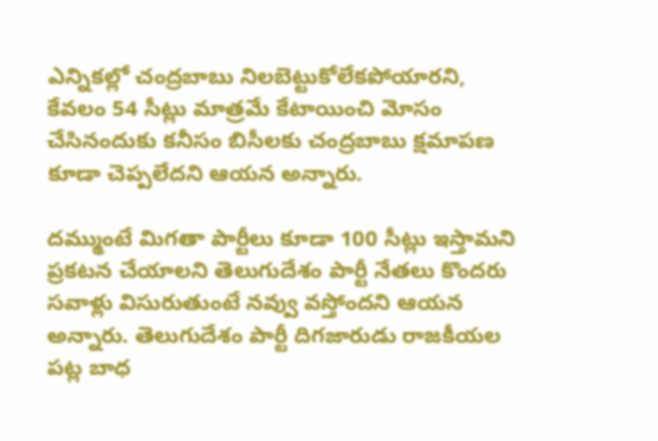ఎన్నికల్లో చంద్రబాబు నిలబెట్టుకోలేకపోయారని, కేవలం 54 సీట్లు మాత్రమే కేటాయించి మోసం చేసినందుకు కనీసం బిసీలకు చంద్రబాబు క్షమాపణ కూడా చెప్పలేదని ఆయన అన్నారు.

దమ్ముంటే మిగతా పార్టీలు కూడా 100 సీట్లు ఇస్తామని ప్రకటన చేయాలని తెలుగుదేశం పార్టీ నేతలు కొందరు సవాళ్లు విసురుతుంటే నవ్వు వస్తోందని ఆయన అన్నారు. తెలుగుదేశం పార్టీ దిగజారుడు రాజకీయల పట్ల బాధ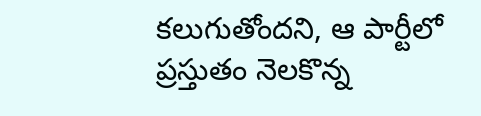కలుగుతోందని, ఆ పార్టీలో ప్రస్తుతం నెలకొన్న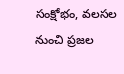సంక్షోభం, వలసల నుంచి ప్రజల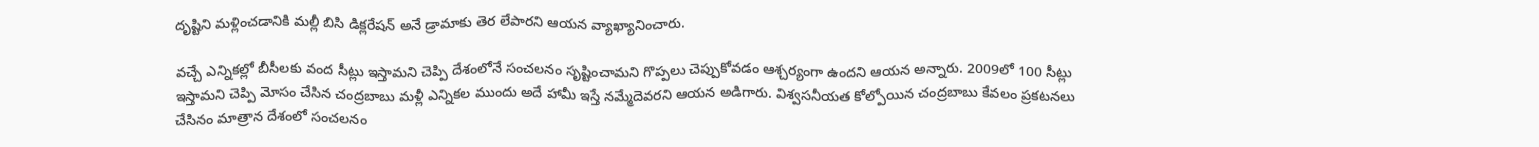దృష్టిని మళ్లించడానికి మల్లీ బిసి డిక్లరేషన్ అనే డ్రామాకు తెర లేపారని ఆయన వ్యాఖ్యానించారు.

వచ్చే ఎన్నికల్లో బీసీలకు వంద సీట్లు ఇస్తామని చెప్పి దేశంలోనే సంచలనం సృష్టించామని గొప్పలు చెప్పుకోవడం ఆశ్చర్యంగా ఉందని ఆయన అన్నారు. 2009లో 100 సీట్లు ఇస్తామని చెప్పి మోసం చేసిన చంద్రబాబు మళ్లీ ఎన్నికల ముందు అదే హామీ ఇస్తే నమ్మేదెవరని ఆయన అడిగారు. విశ్వసనీయత కోల్పోయిన చంద్రబాబు కేవలం ప్రకటనలు చేసినం మాత్రాన దేశంలో సంచలనం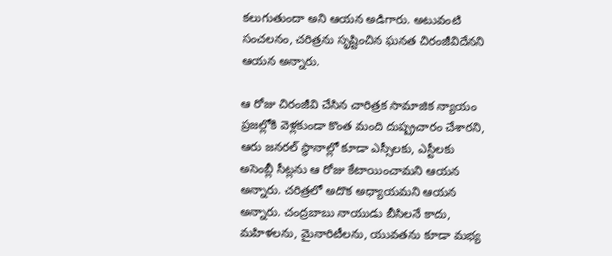కలుగుతుందా అని ఆయన అడిగారు. అటువంటి సంచలనం, చరిత్రను సృష్టించిన ఘనత చిరంజీవిదేనని ఆయన అన్నారు.

ఆ రోజు చిరంజీవి చేసిన చారిత్రక సామాజిక న్యాయం ప్రజల్లోకి వెళ్లకుండా కొంత మంది దుష్ప్రచారం చేశారని, ఆరు జనరల్ స్థానాల్లో కూడా ఎస్సీలకు, ఎస్టీలకు అసెంబ్లీ సీట్లను ఆ రోజు కేటాయించామని ఆయన అన్నారు. చరిత్రలో అదొక అధ్యాయమని ఆయన అన్నారు. చంద్రబాబు నాయుడు బీసిలనే కాదు, మహిళలను, మైనారిటీలను, యువతను కూడా మభ్య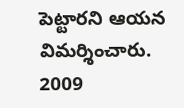పెట్టారని ఆయన విమర్శించారు. 2009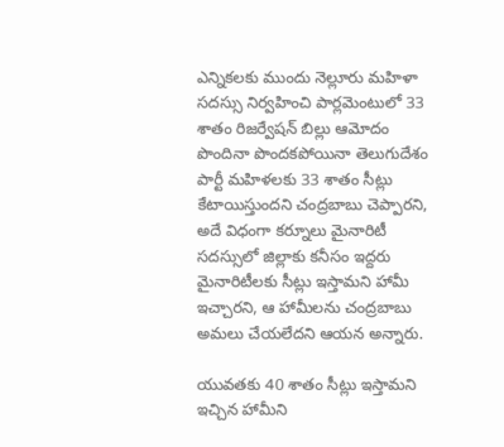ఎన్నికలకు ముందు నెల్లూరు మహిళా సదస్సు నిర్వహించి పార్లమెంటులో 33 శాతం రిజర్వేషన్ బిల్లు ఆమోదం పొందినా పొందకపోయినా తెలుగుదేశం పార్టీ మహిళలకు 33 శాతం సీట్లు కేటాయిస్తుందని చంద్రబాబు చెప్పారని, అదే విధంగా కర్నూలు మైనారిటీ సదస్సులో జిల్లాకు కనీసం ఇద్దరు మైనారిటీలకు సీట్లు ఇస్తామని హామీ ఇచ్చారని, ఆ హామీలను చంద్రబాబు అమలు చేయలేదని ఆయన అన్నారు.

యువతకు 40 శాతం సీట్లు ఇస్తామని ఇచ్చిన హామీని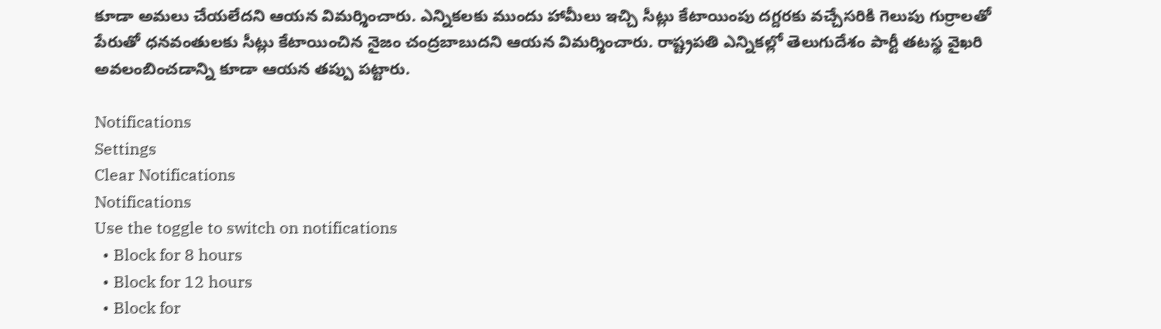కూడా అమలు చేయలేదని ఆయన విమర్శించారు. ఎన్నికలకు ముందు హామీలు ఇచ్చి సీట్లు కేటాయింపు దగ్దరకు వచ్చేసరికి గెలుపు గుర్రాలతో పేరుతో ధనవంతులకు సీట్లు కేటాయించిన నైజం చంద్రబాబుదని ఆయన విమర్శించారు. రాష్ట్రపతి ఎన్నికల్లో తెలుగుదేశం పార్టీ తటస్థ వైఖరి అవలంబించడాన్ని కూడా ఆయన తప్పు పట్టారు.

Notifications
Settings
Clear Notifications
Notifications
Use the toggle to switch on notifications
  • Block for 8 hours
  • Block for 12 hours
  • Block for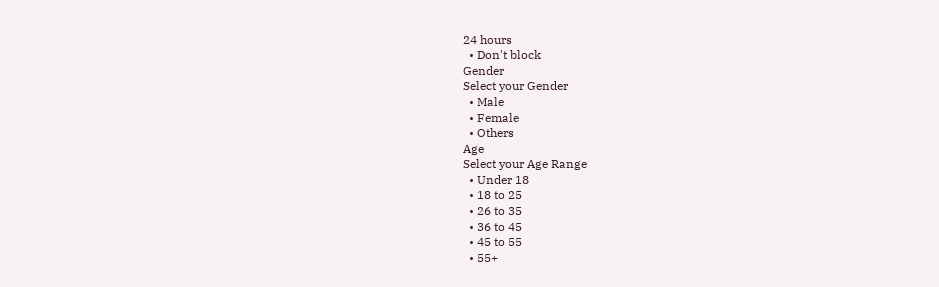24 hours
  • Don't block
Gender
Select your Gender
  • Male
  • Female
  • Others
Age
Select your Age Range
  • Under 18
  • 18 to 25
  • 26 to 35
  • 36 to 45
  • 45 to 55
  • 55+